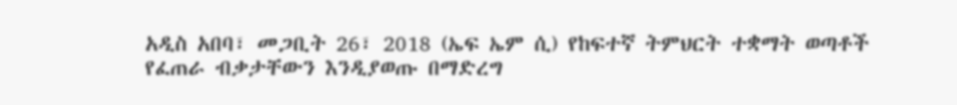አዲስ አበባ፣ መጋቢት 26፣ 2018 (ኤፍ ኤም ሲ) የከፍተኛ ትምህርት ተቋማት ወጣቶች የፈጠራ ብቃታቸውን እንዲያወጡ በማድረግ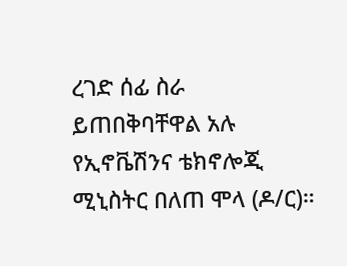ረገድ ሰፊ ስራ ይጠበቅባቸዋል አሉ የኢኖቬሽንና ቴክኖሎጂ ሚኒስትር በለጠ ሞላ (ዶ/ር)።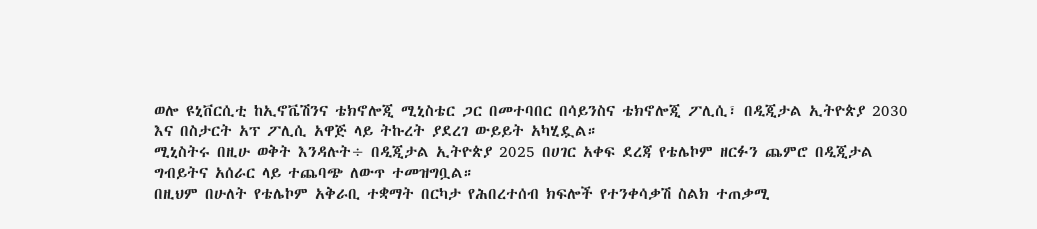ወሎ ዩኒቨርሲቲ ከኢኖቬሽንና ቴክኖሎጂ ሚኒስቴር ጋር በመተባበር በሳይንስና ቴክኖሎጂ ፖሊሲ፣ በዲጂታል ኢትዮጵያ 2030 እና በስታርት አፕ ፖሊሲ አዋጅ ላይ ትኩረት ያደረገ ውይይት አካሂዷል።
ሚኒስትሩ በዚሁ ወቅት እንዳሉት÷ በዲጂታል ኢትዮጵያ 2025 በሀገር አቀፍ ደረጃ የቴሌኮም ዘርፉን ጨምሮ በዲጂታል ግብይትና አሰራር ላይ ተጨባጭ ለውጥ ተመዝግቧል።
በዚህም በሁለት የቴሌኮም አቅራቢ ተቋማት በርካታ የሕበረተሰብ ክፍሎች የተንቀሳቃሽ ስልክ ተጠቃሚ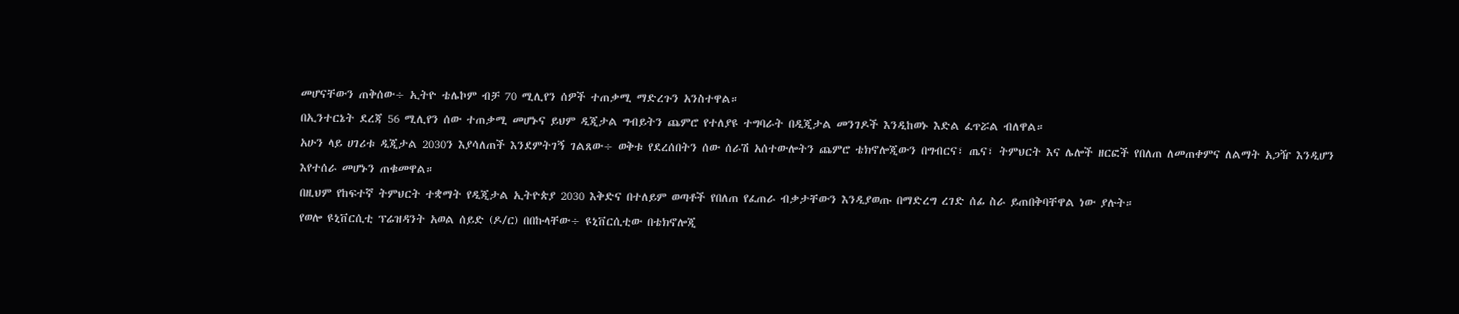መሆናቸውን ጠቅሰው÷ ኢትዮ ቴሌኮም ብቻ 70 ሚሊየን ሰዎች ተጠቃሚ ማድረጉን አንስተዋል።
በኢንተርኔት ደረጃ 56 ሚሊየን ሰው ተጠቃሚ መሆኑና ይህም ዲጂታል ግብይትን ጨምሮ የተለያዩ ተግባራት በዲጂታል መንገዶች እንዲከወኑ እድል ፈጥሯል ብለዋል።
አሁን ላይ ሀገሪቱ ዲጂታል 2030ን እያሳለጠች እንደምትገኝ ገልጸው÷ ወቅቱ የደረሰበትን ሰው ሰራሽ አሰተውሎትን ጨምሮ ቴክኖሎጂውን በግብርና፣ ጤና፣ ትምህርት እና ሌሎች ዘርፎች የበለጠ ለመጠቀምና ለልማት አጋዥ እንዲሆን እየተሰራ መሆኑን ጠቁመዋል።
በዚህም የከፍተኛ ትምህርት ተቋማት የዲጂታል ኢትዮጵያ 2030 እቅድና በተለይም ወጣቶች የበለጠ የፈጠራ ብቃታቸውን እንዲያወጡ በማድረግ ረገድ ሰፊ ስራ ይጠበቅባቸዋል ነው ያሉት።
የወሎ ዩኒቨርሲቲ ፕሬዝዳንት አወል ሰይድ (ዶ/ር) በበኩላቸው÷ ዩኒቨርሲቲው በቴክኖሎጂ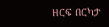ዘርፍ በርካታ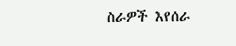ስራዎች እየሰራ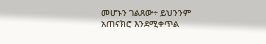መሆኑን ገልጸው÷ ይህንንም አጠናክሮ እንደሚቀጥል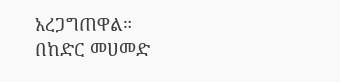አረጋግጠዋል።
በከድር መሀመድ